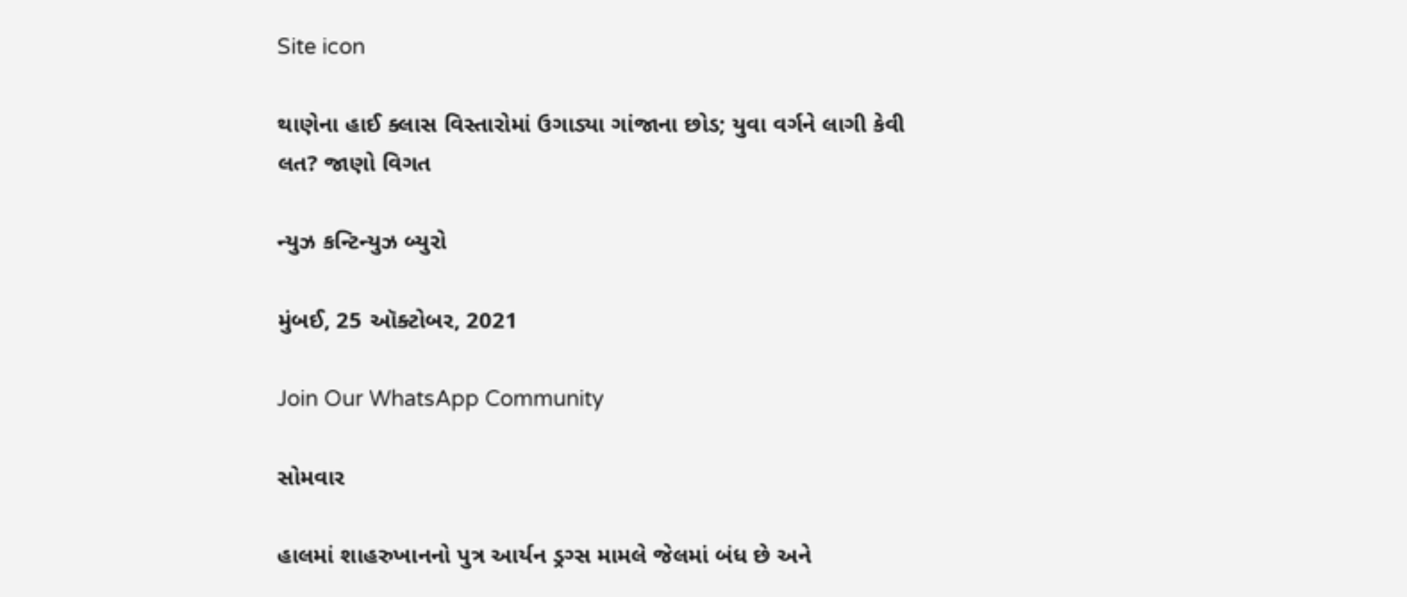Site icon

થાણેના હાઈ ક્લાસ વિસ્તારોમાં ઉગાડ્યા ગાંજાના છોડ; યુવા વર્ગને લાગી કેવી લત? જાણો વિગત

ન્યુઝ કન્ટિન્યુઝ બ્યુરો

મુંબઈ, 25 ઑક્ટોબર, 2021

Join Our WhatsApp Community

સોમવાર

હાલમાં શાહરુખાનનો પુત્ર આર્યન ડ્રગ્સ મામલે જેલમાં બંધ છે અને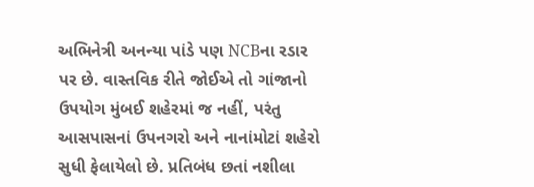અભિનેત્રી અનન્યા પાંડે પણ NCBના રડાર પર છે. વાસ્તવિક રીતે જોઈએ તો ગાંજાનો ઉપયોગ મુંબઈ શહેરમાં જ નહીં, પરંતુ આસપાસનાં ઉપનગરો અને નાનાંમોટાં શહેરો સુધી ફેલાયેલો છે. પ્રતિબંધ છતાં નશીલા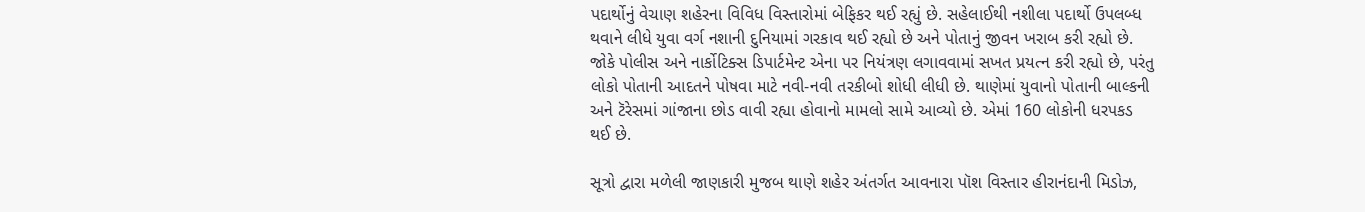પદાર્થોનું વેચાણ શહેરના વિવિધ વિસ્તારોમાં બેફિકર થઈ રહ્યું છે. સહેલાઈથી નશીલા પદાર્થો ઉપલબ્ધ થવાને લીધે યુવા વર્ગ નશાની દુનિયામાં ગરકાવ થઈ રહ્યો છે અને પોતાનું જીવન ખરાબ કરી રહ્યો છે. જોકે પોલીસ અને નાર્કોટિક્સ ડિપાર્ટમેન્ટ એના પર નિયંત્રણ લગાવવામાં સખત પ્રયત્ન કરી રહ્યો છે, પરંતુ લોકો પોતાની આદતને પોષવા માટે નવી-નવી તરકીબો શોધી લીધી છે. થાણેમાં યુવાનો પોતાની બાલ્કની અને ટૅરેસમાં ગાંજાના છોડ વાવી રહ્યા હોવાનો મામલો સામે આવ્યો છે. એમાં 160 લોકોની ધરપકડ થઈ છે.

સૂત્રો દ્વારા મળેલી જાણકારી મુજબ થાણે શહેર અંતર્ગત આવનારા પૉશ વિસ્તાર હીરાનંદાની મિડોઝ,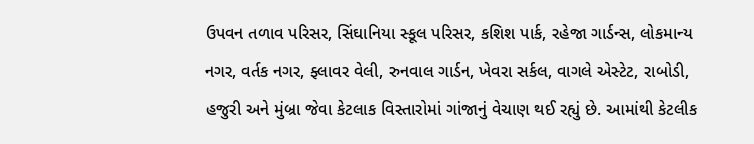ઉપવન તળાવ પરિસર, સિંઘાનિયા સ્કૂલ પરિસર, કશિશ પાર્ક, રહેજા ગાર્ડન્સ, લોકમાન્ય નગર, વર્તક નગર, ફ્લાવર વેલી, રુનવાલ ગાર્ડન, ખેવરા સર્કલ, વાગલે એસ્ટેટ, રાબોડી, હજુરી અને મુંબ્રા જેવા કેટલાક વિસ્તારોમાં ગાંજાનું વેચાણ થઈ રહ્યું છે. આમાંથી કેટલીક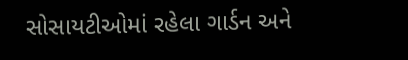સોસાયટીઓમાં રહેલા ગાર્ડન અને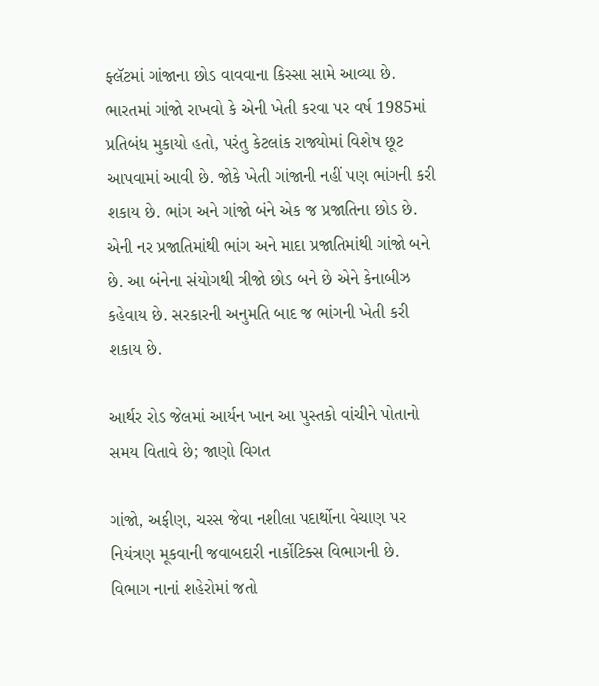ફ્લૅટમાં ગાંજાના છોડ વાવવાના કિસ્સા સામે આવ્યા છે. ભારતમાં ગાંજો રાખવો કે એની ખેતી કરવા પર વર્ષ 1985માં પ્રતિબંધ મુકાયો હતો, પરંતુ કેટલાંક રાજ્યોમાં વિશેષ છૂટ આપવામાં આવી છે. જોકે ખેતી ગાંજાની નહીં પણ ભાંગની કરી શકાય છે. ભાંગ અને ગાંજો બંને એક જ પ્રજાતિના છોડ છે. એની નર પ્રજાતિમાંથી ભાંગ અને માદા પ્રજાતિમાંથી ગાંજો બને છે. આ બંનેના સંયોગથી ત્રીજો છોડ બને છે એને કેનાબીઝ કહેવાય છે. સરકારની અનુમતિ બાદ જ ભાંગની ખેતી કરી શકાય છે.

આર્થર રોડ જેલમાં આર્યન ખાન આ પુસ્તકો વાંચીને પોતાનો સમય વિતાવે છે; જાણો વિગત

ગાંજો, અફીણ, ચરસ જેવા નશીલા પદાર્થોના વેચાણ પર નિયંત્રણ મૂકવાની જવાબદારી નાર્કોટિક્સ વિભાગની છે. વિભાગ નાનાં શહેરોમાં જતો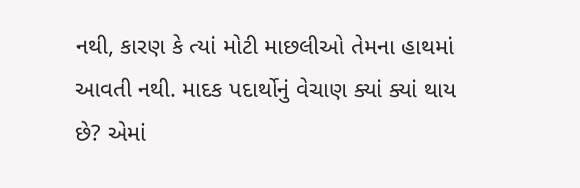નથી, કારણ કે ત્યાં મોટી માછલીઓ તેમના હાથમાં આવતી નથી. માદક પદાર્થોનું વેચાણ ક્યાં ક્યાં થાય છે? એમાં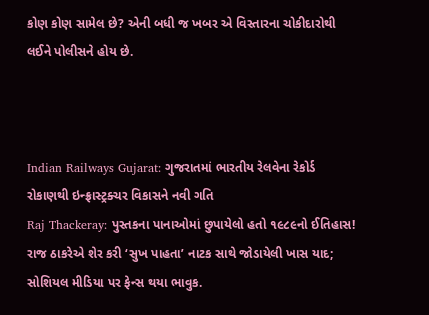કોણ કોણ સામેલ છે? એની બધી જ ખબર એ વિસ્તારના ચોકીદારોથી લઈને પોલીસને હોય છે.



Indian Railways Gujarat: ગુજરાતમાં ભારતીય રેલવેના રેકોર્ડ રોકાણથી ઇન્ફ્રાસ્ટ્રક્ચર વિકાસને નવી ગતિ
Raj Thackeray: પુસ્તકના પાનાઓમાં છુપાયેલો હતો ૧૯૮૯નો ઈતિહાસ! રાજ ઠાકરેએ શેર કરી ‘સુખ પાહતા’ નાટક સાથે જોડાયેલી ખાસ યાદ; સોશિયલ મીડિયા પર ફેન્સ થયા ભાવુક.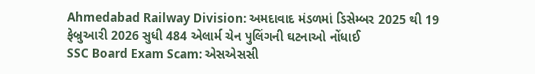Ahmedabad Railway Division: અમદાવાદ મંડળમાં ડિસેમ્બર 2025 થી 19 ફેબ્રુઆરી 2026 સુધી 484 એલાર્મ ચેન પુલિંગની ઘટનાઓ નોંધાઈ
SSC Board Exam Scam: એસએસસી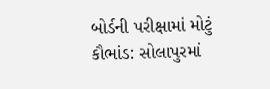બોર્ડની પરીક્ષામાં મોટું કૌભાંડ: સોલાપુરમાં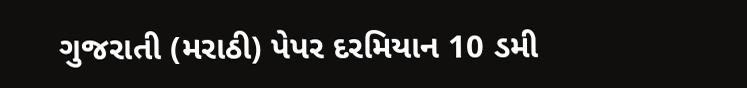ગુજરાતી (મરાઠી) પેપર દરમિયાન 10 ડમી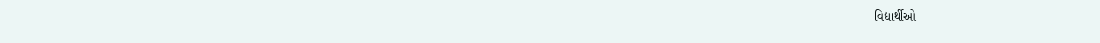વિદ્યાર્થીઓ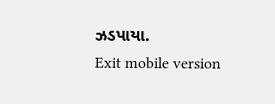ઝડપાયા.
Exit mobile version